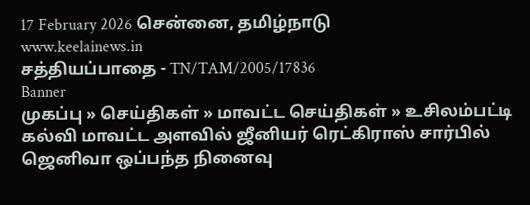17 February 2026 சென்னை, தமிழ்நாடு
www.keelainews.in
சத்தியப்பாதை - TN/TAM/2005/17836
Banner
முகப்பு » செய்திகள் » மாவட்ட செய்திகள் » உசிலம்பட்டி கல்வி மாவட்ட அளவில் ஜீனியர் ரெட்கிராஸ் சார்பில் ஜெனிவா ஒப்பந்த நினைவு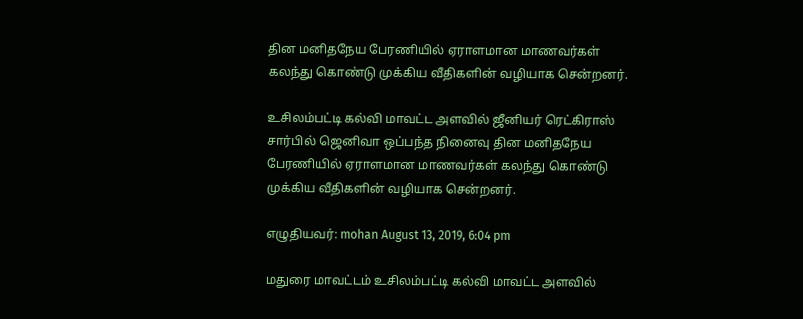தின மனிதநேய பேரணியில் ஏராளமான மாணவர்கள் கலந்து கொண்டு முக்கிய வீதிகளின் வழியாக சென்றனர்.

உசிலம்பட்டி கல்வி மாவட்ட அளவில் ஜீனியர் ரெட்கிராஸ் சார்பில் ஜெனிவா ஒப்பந்த நினைவு தின மனிதநேய பேரணியில் ஏராளமான மாணவர்கள் கலந்து கொண்டு முக்கிய வீதிகளின் வழியாக சென்றனர்.

எழுதியவர்: mohan August 13, 2019, 6:04 pm

மதுரை மாவட்டம் உசிலம்பட்டி கல்வி மாவட்ட அளவில்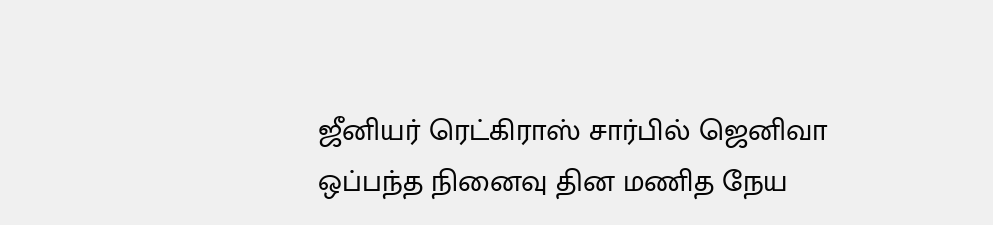ஜீனியர் ரெட்கிராஸ் சார்பில் ஜெனிவா ஒப்பந்த நினைவு தின மணித நேய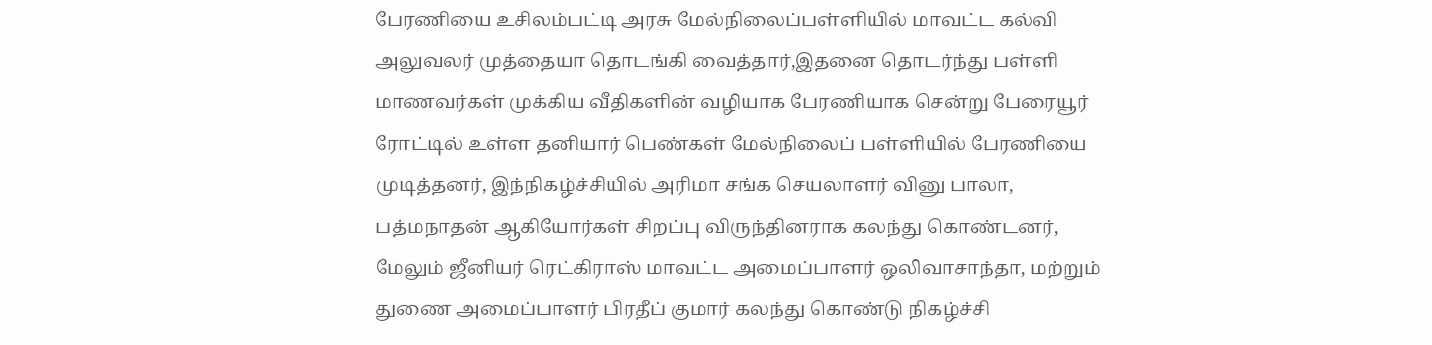பேரணியை உசிலம்பட்டி அரசு மேல்நிலைப்பள்ளியில் மாவட்ட கல்வி அலுவலர் முத்தையா தொடங்கி வைத்தார்,இதனை தொடர்ந்து பள்ளி மாணவர்கள் முக்கிய வீதிகளின் வழியாக பேரணியாக சென்று பேரையூர் ரோட்டில் உள்ள தனியார் பெண்கள் மேல்நிலைப் பள்ளியில் பேரணியை முடித்தனர், இந்நிகழ்ச்சியில் அரிமா சங்க செயலாளர் வினு பாலா, பத்மநாதன் ஆகியோர்கள் சிறப்பு விருந்தினராக கலந்து கொண்டனர், மேலும் ஜீனியர் ரெட்கிராஸ் மாவட்ட அமைப்பாளர் ஒலிவாசாந்தா, மற்றும் துணை அமைப்பாளர் பிரதீப் குமார் கலந்து கொண்டு நிகழ்ச்சி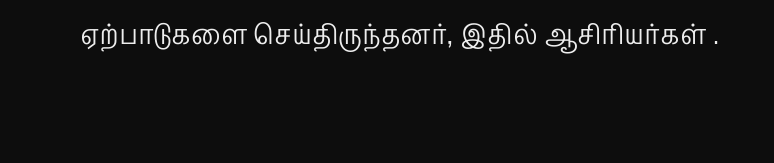ஏற்பாடுகளை செய்திருந்தனர், இதில் ஆசிரியர்கள் .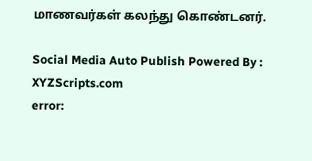மாணவர்கள் கலந்து கொண்டனர்.

Social Media Auto Publish Powered By : XYZScripts.com
error: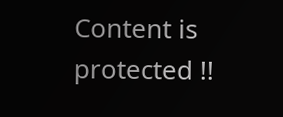Content is protected !!